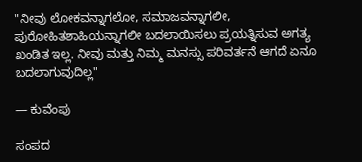"ನೀವು ಲೋಕವನ್ನಾಗಲೋ, ಸಮಾಜವನ್ನಾಗಲೀ, ಪುರೋಹಿತಶಾಹಿಯನ್ನಾಗಲೀ ಬದಲಾಯಿಸಲು ಪ್ರಯತ್ನಿಸುವ ಅಗತ್ಯ ಖಂಡಿತ ಇಲ್ಲ. ನೀವು ಮತ್ತು ನಿಮ್ಮ ಮನಸ್ಸು ಪರಿವರ್ತನೆ ಆಗದೆ ಏನೂ ಬದಲಾಗುವುದಿಲ್ಲ"

— ಕುವೆಂಪು

ಸಂಪದ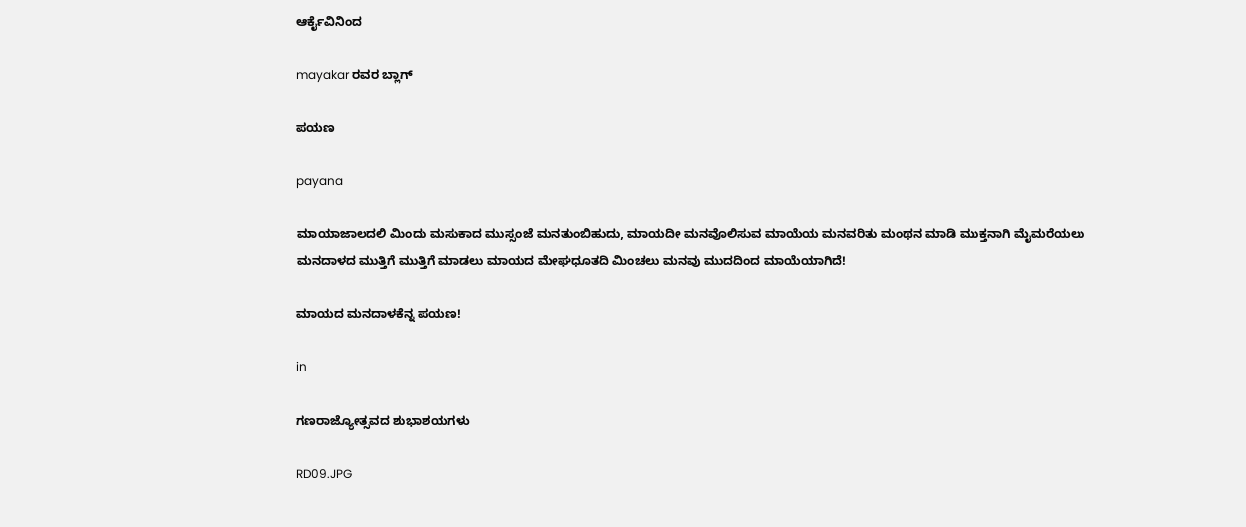ಆರ್ಕೈವಿನಿಂದ

mayakar ರವರ ಬ್ಲಾಗ್

ಪಯಣ

payana

ಮಾಯಾಜಾಲದಲಿ ಮಿಂದು ಮಸುಕಾದ ಮುಸ್ಸಂಜೆ ಮನತುಂಬಿಹುದು, ಮಾಯದೀ ಮನವೊಲಿಸುವ ಮಾಯೆಯ ಮನವರಿತು ಮಂಥನ ಮಾಡಿ ಮುಕ್ತನಾಗಿ ಮೈಮರೆಯಲು ಮನದಾಳದ ಮುತ್ತಿಗೆ ಮುತ್ತಿಗೆ ಮಾಡಲು ಮಾಯದ ಮೇಘಧೂತದಿ ಮಿಂಚಲು ಮನವು ಮುದದಿಂದ ಮಾಯೆಯಾಗಿದೆ!

ಮಾಯದ ಮನದಾಳಕೆನ್ನ ಪಯಣ!

in

ಗಣರಾಜ್ಯೋತ್ಸವದ ಶುಭಾಶಯಗಳು

RD09.JPG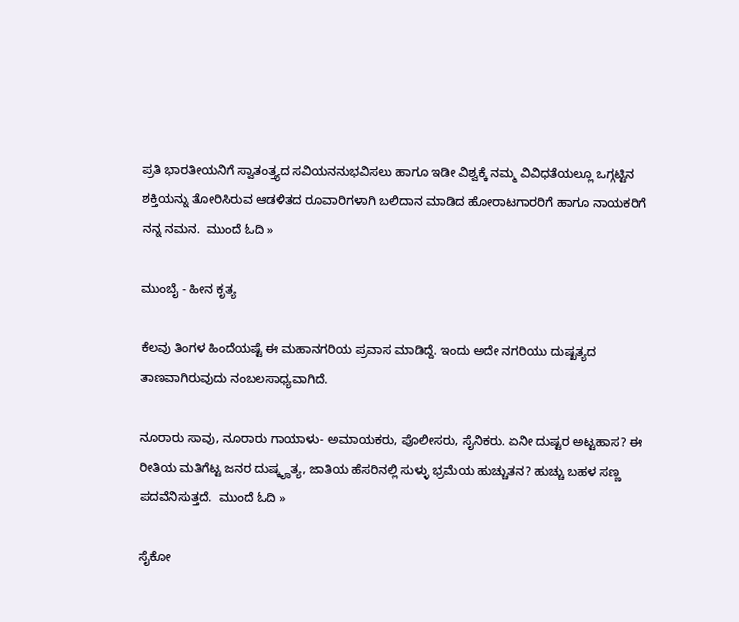ಪ್ರತಿ ಭಾರತೀಯನಿಗೆ ಸ್ವಾತಂತ್ತ್ಯದ ಸವಿಯನನುಭವಿಸಲು ಹಾಗೂ ಇಡೀ ವಿಶ್ವಕ್ಕೆ ನಮ್ಮ ವಿವಿಧತೆಯಲ್ಲೂ ಒಗ್ಗಟ್ಟಿನ ಶಕ್ತಿಯನ್ನು ತೋರಿಸಿರುವ ಆಡಳಿತದ ರೂವಾರಿಗಳಾಗಿ ಬಲಿದಾನ ಮಾಡಿದ ಹೋರಾಟಗಾರರಿಗೆ ಹಾಗೂ ನಾಯಕರಿಗೆ ನನ್ನ ನಮನ.  ಮುಂದೆ ಓದಿ »

ಮುಂಬೈ - ಹೀನ ಕೃತ್ಯ

ಕೆಲವು ತಿಂಗಳ ಹಿಂದೆಯಷ್ಟೆ ಈ ಮಹಾನಗರಿಯ ಪ್ರವಾಸ ಮಾಡಿದ್ದೆ. ಇಂದು ಅದೇ ನಗರಿಯು ದುಷ್ಖತ್ಯದ ತಾಣವಾಗಿರುವುದು ನಂಬಲಸಾಧ್ಯವಾಗಿದೆ.

ನೂರಾರು ಸಾವು, ನೂರಾರು ಗಾಯಾಳು- ಅಮಾಯಕರು, ಪೊಲೀಸರು, ಸೈನಿಕರು. ಏನೀ ದುಷ್ಟರ ಅಟ್ಟಹಾಸ? ಈ ರೀತಿಯ ಮತಿಗೆಟ್ಟ ಜನರ ದುಷ್ಕೄತ್ಯ, ಜಾತಿಯ ಹೆಸರಿನಲ್ಲಿ ಸುಳ್ಳು ಭ್ರಮೆಯ ಹುಚ್ಚುತನ? ಹುಚ್ಚು ಬಹಳ ಸಣ್ಣ ಪದವೆನಿಸುತ್ತದೆ.  ಮುಂದೆ ಓದಿ »

ಸೈಕೋ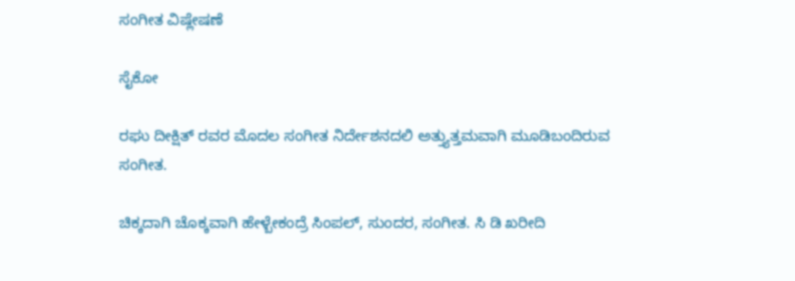ಸಂಗೀತ ವಿಷ್ಲೇಷಣೆ

ಸೈಕೋ

ರಘು ದೀಕ್ಷಿತ್ ರವರ ಮೊದಲ ಸಂಗೀತ ನಿರ್ದೇಶನದಲಿ ಅತ್ತ್ಯುತ್ತಮವಾಗಿ ಮೂಡಿಬಂದಿರುವ ಸಂಗೀತ.

ಚಿಕ್ಕದಾಗಿ ಚೊಕ್ಕವಾಗಿ ಹೇಳ್ಬೇಕಂದ್ರೆ ಸಿಂಪಲ್, ಸುಂದರ, ಸಂಗೀತ. ಸಿ ಡಿ ಖರೀದಿ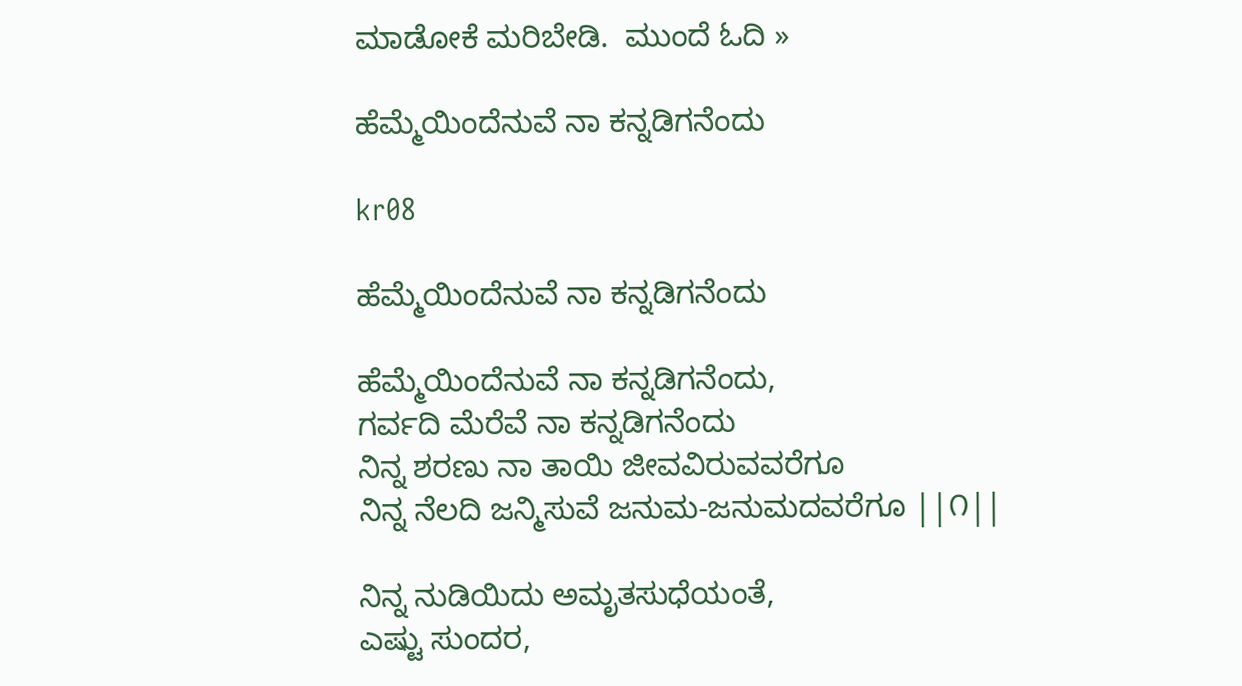ಮಾಡೋಕೆ ಮರಿಬೇಡಿ.  ಮುಂದೆ ಓದಿ »

ಹೆಮ್ಮೆಯಿಂದೆನುವೆ ನಾ ಕನ್ನಡಿಗನೆಂದು

kr08

ಹೆಮ್ಮೆಯಿಂದೆನುವೆ ನಾ ಕನ್ನಡಿಗನೆಂದು

ಹೆಮ್ಮೆಯಿಂದೆನುವೆ ನಾ ಕನ್ನಡಿಗನೆಂದು,
ಗರ್ವದಿ ಮೆರೆವೆ ನಾ ಕನ್ನಡಿಗನೆಂದು
ನಿನ್ನ ಶರಣು ನಾ ತಾಯಿ ಜೀವವಿರುವವರೆಗೂ
ನಿನ್ನ ನೆಲದಿ ಜನ್ಮಿಸುವೆ ಜನುಮ-ಜನುಮದವರೆಗೂ ||೧||

ನಿನ್ನ ನುಡಿಯಿದು ಅಮೃತಸುಧೆಯಂತೆ,
ಎಷ್ಟು ಸುಂದರ,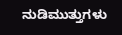ನುಡಿಮುತ್ತುಗಳು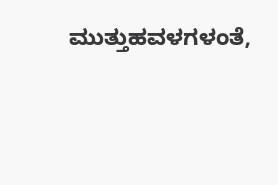ಮುತ್ತುಹವಳಗಳಂತೆ,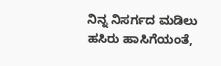ನಿನ್ನ ನಿಸರ್ಗದ ಮಡಿಲು ಹಸಿರು ಹಾಸಿಗೆಯಂತೆ,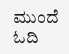ಮುಂದೆ ಓದಿ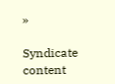»

Syndicate content